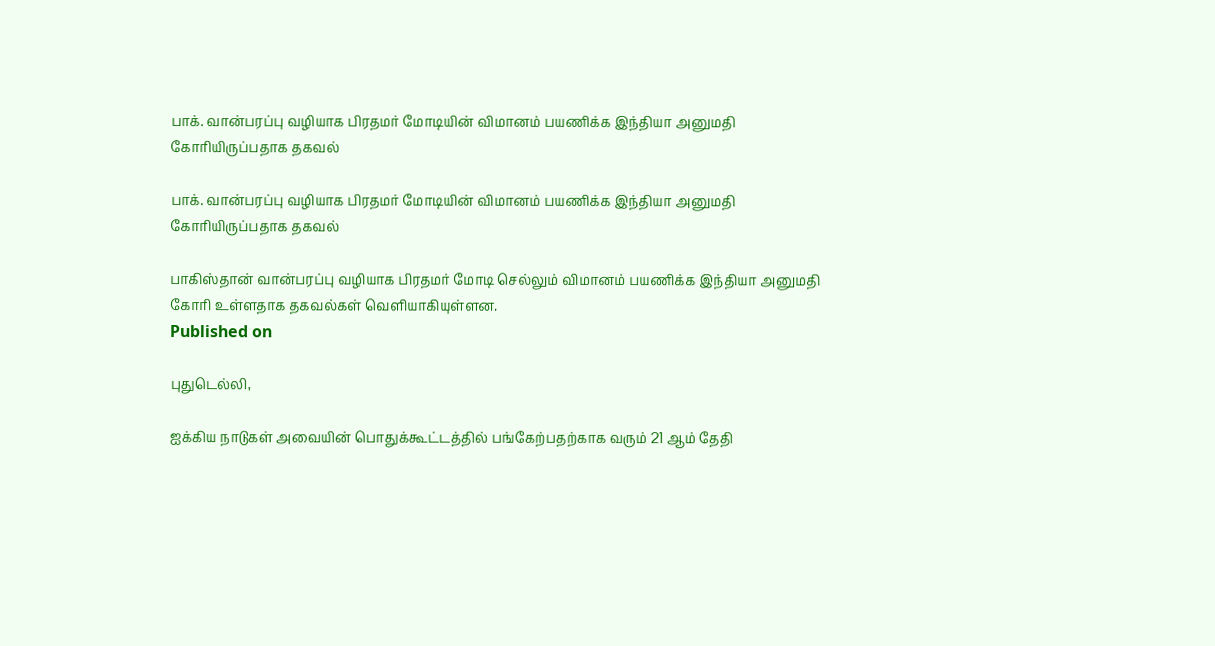பாக். வான்பரப்பு வழியாக பிரதமர் மோடியின் விமானம் பயணிக்க இந்தியா அனுமதி கோரியிருப்பதாக தகவல்

பாக். வான்பரப்பு வழியாக பிரதமர் மோடியின் விமானம் பயணிக்க இந்தியா அனுமதி கோரியிருப்பதாக தகவல்

பாகிஸ்தான் வான்பரப்பு வழியாக பிரதமர் மோடி செல்லும் விமானம் பயணிக்க இந்தியா அனுமதி கோரி உள்ளதாக தகவல்கள் வெளியாகியுள்ளன.
Published on

புதுடெல்லி,

ஐக்கிய நாடுகள் அவையின் பொதுக்கூட்டத்தில் பங்கேற்பதற்காக வரும் 21 ஆம் தேதி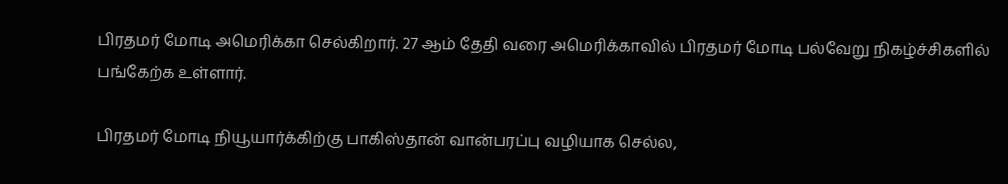பிரதமர் மோடி அமெரிக்கா செல்கிறார். 27 ஆம் தேதி வரை அமெரிக்காவில் பிரதமர் மோடி பல்வேறு நிகழ்ச்சிகளில் பங்கேற்க உள்ளார்.

பிரதமர் மோடி நியூயார்க்கிற்கு பாகிஸ்தான் வான்பரப்பு வழியாக செல்ல,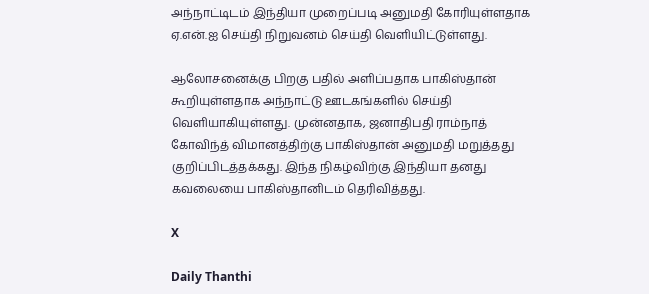அந்நாட்டிடம் இந்தியா முறைப்படி அனுமதி கோரியுள்ளதாக ஏ.என்.ஐ செய்தி நிறுவனம் செய்தி வெளியிட்டுள்ளது.

ஆலோசனைக்கு பிறகு பதில் அளிப்பதாக பாகிஸ்தான் கூறியுள்ளதாக அந்நாட்டு ஊடகங்களில் செய்தி வெளியாகியுள்ளது. முன்னதாக, ஜனாதிபதி ராம்நாத் கோவிந்த் விமானத்திற்கு பாகிஸ்தான் அனுமதி மறுத்தது குறிப்பிடத்தக்கது. இந்த நிகழ்விற்கு இந்தியா தனது கவலையை பாகிஸ்தானிடம் தெரிவித்தது.

X

Daily Thanthi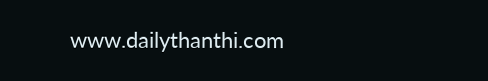www.dailythanthi.com